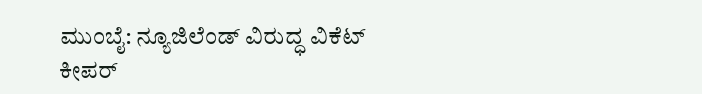ಮುಂಬೈ: ನ್ಯೂಜಿಲೆಂಡ್ ವಿರುದ್ಧ ವಿಕೆಟ್ ಕೀಪರ್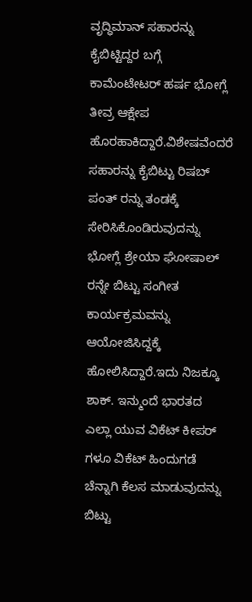ವೃದ್ಧಿಮಾನ್ ಸಹಾರನ್ನು ಕೈಬಿಟ್ಟಿದ್ದರ ಬಗ್ಗೆ ಕಾಮೆಂಟೇಟರ್ ಹರ್ಷ ಭೋಗ್ಲೆ ತೀವ್ರ ಆಕ್ಷೇಪ ಹೊರಹಾಕಿದ್ದಾರೆ.ವಿಶೇಷವೆಂದರೆ ಸಹಾರನ್ನು ಕೈಬಿಟ್ಟು ರಿಷಬ್ ಪಂತ್ ರನ್ನು ತಂಡಕ್ಕೆ ಸೇರಿಸಿಕೊಂಡಿರುವುದನ್ನು ಭೋಗ್ಲೆ ಶ್ರೇಯಾ ಘೋಷಾಲ್ ರನ್ನೇ ಬಿಟ್ಟು ಸಂಗೀತ ಕಾರ್ಯಕ್ರಮವನ್ನು ಆಯೋಜಿಸಿದ್ದಕ್ಕೆ ಹೋಲಿಸಿದ್ದಾರೆ.ಇದು ನಿಜಕ್ಕೂ ಶಾಕ್. ಇನ್ಮುಂದೆ ಭಾರತದ ಎಲ್ಲಾ ಯುವ ವಿಕೆಟ್ ಕೀಪರ್ ಗಳೂ ವಿಕೆಟ್ ಹಿಂದುಗಡೆ ಚೆನ್ನಾಗಿ ಕೆಲಸ ಮಾಡುವುದನ್ನು ಬಿಟ್ಟು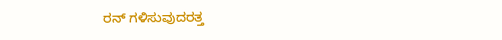ರನ್ ಗಳಿಸುವುದರತ್ತ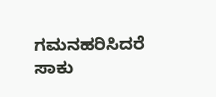ಗಮನಹರಿಸಿದರೆ ಸಾಕು